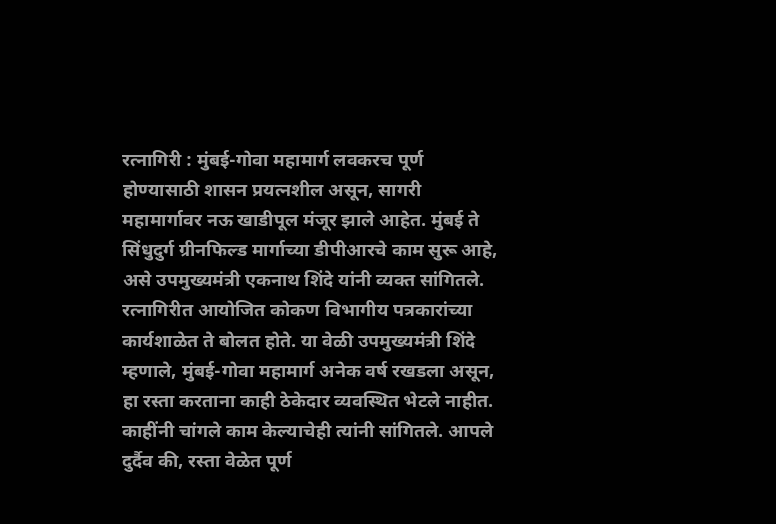रत्नागिरी : मुंबई-गोवा महामार्ग लवकरच पूर्ण होण्यासाठी शासन प्रयत्नशील असून, सागरी महामार्गावर नऊ खाडीपूल मंजूर झाले आहेत. मुंबई ते सिंधुदुर्ग ग्रीनफिल्ड मार्गाच्या डीपीआरचे काम सुरू आहे, असे उपमुख्यमंत्री एकनाथ शिंदे यांनी व्यक्त सांगितले.
रत्नागिरीत आयोजित कोकण विभागीय पत्रकारांच्या कार्यशाळेत ते बोलत होते. या वेळी उपमुख्यमंत्री शिंदे म्हणाले, मुंबई-गोवा महामार्ग अनेक वर्ष रखडला असून, हा रस्ता करताना काही ठेकेदार व्यवस्थित भेटले नाहीत. काहींनी चांगले काम केल्याचेही त्यांनी सांगितले. आपले दुर्दैव की, रस्ता वेळेत पूर्ण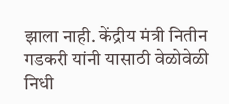झाला नाही. केंद्रीय मंत्री नितीन गडकरी यांनी यासाठी वेळोवेळी निधी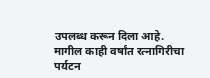उपलब्ध करून दिला आहे. मागील काही वर्षांत रत्नागिरीचा पर्यटन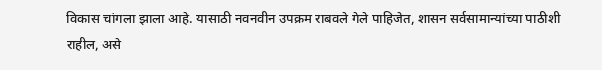विकास चांगला झाला आहे. यासाठी नवनवीन उपक्रम राबवले गेले पाहिजेत, शासन सर्वसामान्यांच्या पाठीशी राहील, असे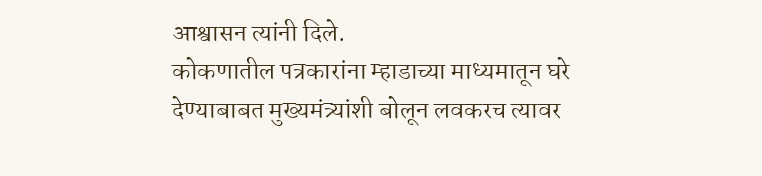आश्वासन त्यांनी दिले.
कोकणातील पत्रकारांना म्हाडाच्या माध्यमातून घरे देण्याबाबत मुख्यमंत्र्यांशी बोलून लवकरच त्यावर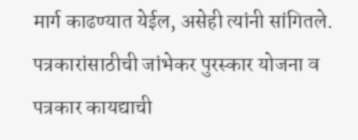मार्ग काढण्यात येईल, असेही त्यांनी सांगितले. पत्रकारांसाठीची जांभेकर पुरस्कार योजना व पत्रकार कायद्याची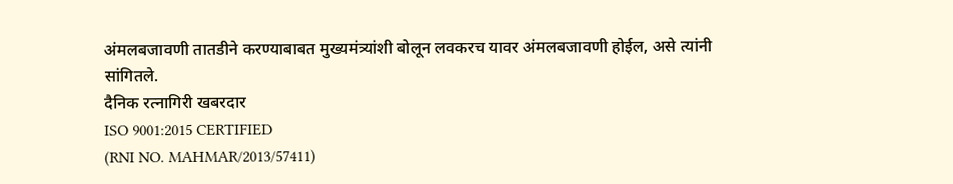अंमलबजावणी तातडीने करण्याबाबत मुख्यमंत्र्यांशी बोलून लवकरच यावर अंमलबजावणी होईल, असे त्यांनी सांगितले.
दैनिक रत्नागिरी खबरदार
ISO 9001:2015 CERTIFIED
(RNI NO. MAHMAR/2013/57411)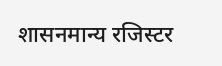शासनमान्य रजिस्टर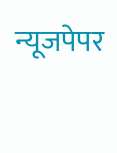न्यूजपेपर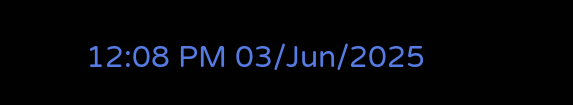12:08 PM 03/Jun/2025